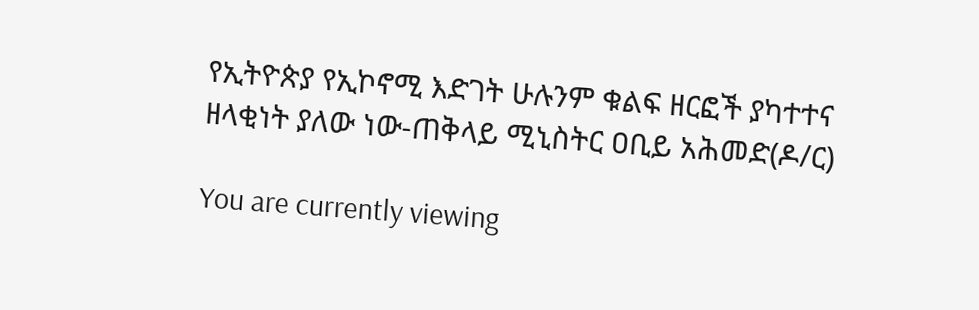የኢትዮጵያ የኢኮኖሚ እድገት ሁሉንም ቁልፍ ዘርፎች ያካተተና ዘላቂነት ያለው ነው-ጠቅላይ ሚኒስትር ዐቢይ አሕመድ(ዶ/ር)

You are currently viewing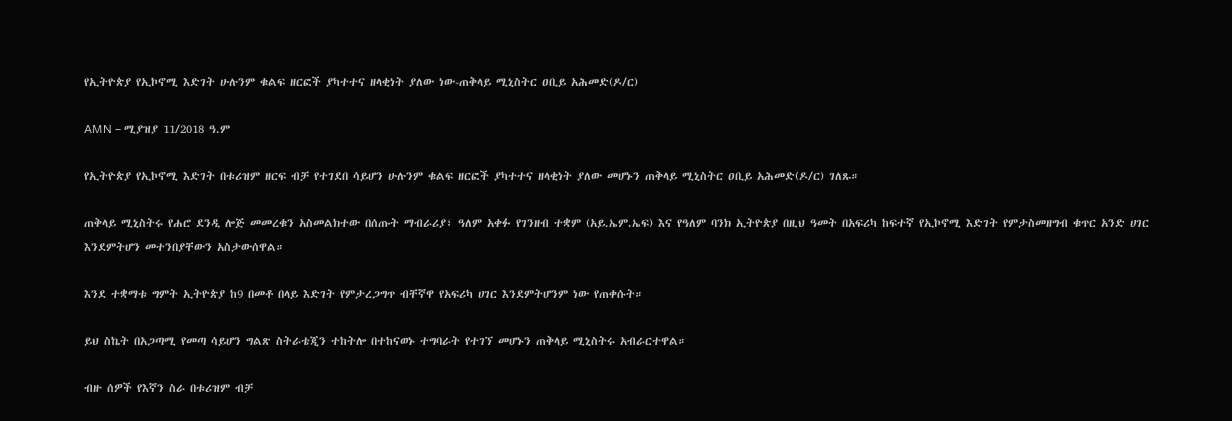የኢትዮጵያ የኢኮኖሚ እድገት ሁሉንም ቁልፍ ዘርፎች ያካተተና ዘላቂነት ያለው ነው-ጠቅላይ ሚኒስትር ዐቢይ አሕመድ(ዶ/ር)

AMN – ሚያዝያ 11/2018 ዓ.ም

የኢትዮጵያ የኢኮኖሚ እድገት በቱሪዝም ዘርፍ ብቻ የተገደበ ሳይሆን ሁሉንም ቁልፍ ዘርፎች ያካተተና ዘላቂነት ያለው መሆኑን ጠቅላይ ሚኒስትር ዐቢይ አሕመድ(ዶ/ር) ገለጹ።

ጠቅላይ ሚኒስትሩ የሐሮ ደንዲ ሎጅ መመረቁን አስመልክተው በሰጡት ማብራሪያ፣ ዓለም አቀፉ የገንዘብ ተቋም (አይ.ኤም.ኤፍ) እና የዓለም ባንክ ኢትዮጵያ በዚህ ዓመት በአፍሪካ ከፍተኛ የኢኮኖሚ እድገት የምታስመዘግብ ቁጥር አንድ ሀገር እንደምትሆን መተንበያቸውን አስታውሰዋል።

እንደ ተቋማቱ ግምት ኢትዮጵያ ከ9 በመቶ በላይ እድገት የምታረጋግጥ ብቸኛዋ የአፍሪካ ሀገር እንደምትሆንም ነው የጠቀሱት።

ይህ ስኬት በአጋጣሚ የመጣ ሳይሆን ግልጽ ስትራቴጂን ተከትሎ በተከናወኑ ተግባራት የተገኘ መሆኑን ጠቅላይ ሚኒስትሩ አብራርተዋል።

ብዙ ሰዎች የእኛን ስራ በቱሪዝም ብቻ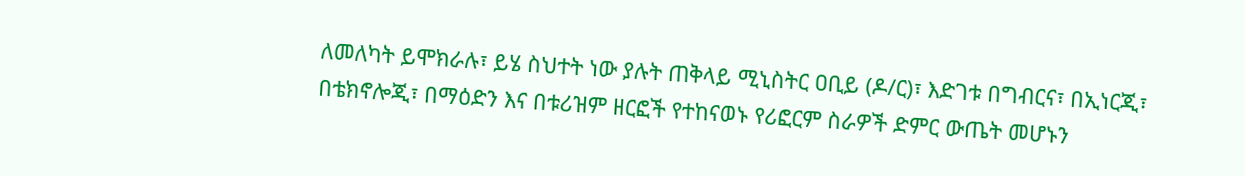ለመለካት ይሞክራሉ፣ ይሄ ስህተት ነው ያሉት ጠቅላይ ሚኒስትር ዐቢይ (ዶ/ር)፣ እድገቱ በግብርና፣ በኢነርጂ፣ በቴክኖሎጂ፣ በማዕድን እና በቱሪዝም ዘርፎች የተከናወኑ የሪፎርም ስራዎች ድምር ውጤት መሆኑን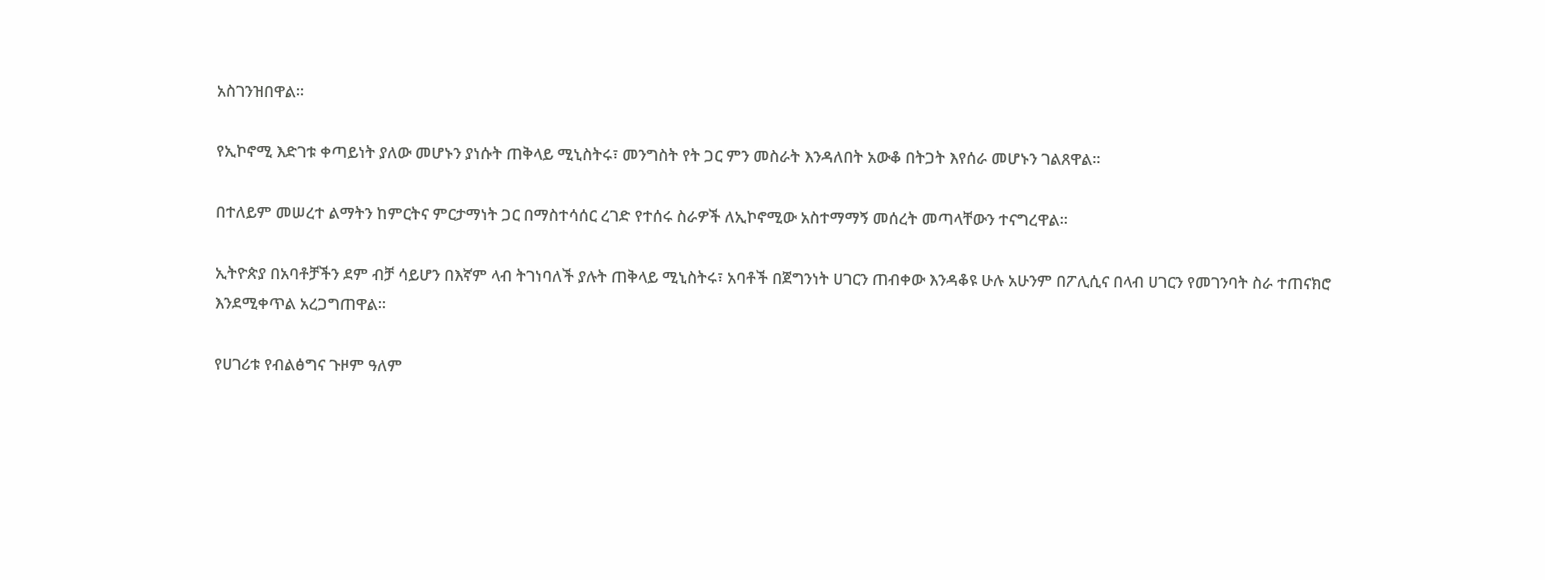አስገንዝበዋል።

የኢኮኖሚ እድገቱ ቀጣይነት ያለው መሆኑን ያነሱት ጠቅላይ ሚኒስትሩ፣ መንግስት የት ጋር ምን መስራት እንዳለበት አውቆ በትጋት እየሰራ መሆኑን ገልጸዋል።

በተለይም መሠረተ ልማትን ከምርትና ምርታማነት ጋር በማስተሳሰር ረገድ የተሰሩ ስራዎች ለኢኮኖሚው አስተማማኝ መሰረት መጣላቸውን ተናግረዋል።

ኢትዮጵያ በአባቶቻችን ደም ብቻ ሳይሆን በእኛም ላብ ትገነባለች ያሉት ጠቅላይ ሚኒስትሩ፣ አባቶች በጀግንነት ሀገርን ጠብቀው እንዳቆዩ ሁሉ አሁንም በፖሊሲና በላብ ሀገርን የመገንባት ስራ ተጠናክሮ እንደሚቀጥል አረጋግጠዋል።

የሀገሪቱ የብልፅግና ጉዞም ዓለም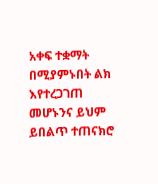አቀፍ ተቋማት በሚያምኑበት ልክ እየተረጋገጠ መሆኑንና ይህም ይበልጥ ተጠናክሮ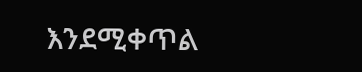እንደሚቀጥል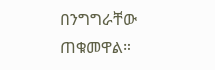በንግግራቸው ጠቁመዋል።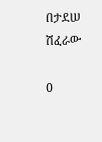በታደሠ ሽፈራው

0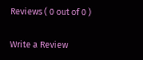Reviews ( 0 out of 0 )

Write a Review